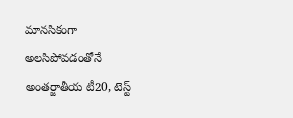మానసికంగా అలసిపోవడంతోనే అంతర్జాతీయ టీ20, టెస్ట్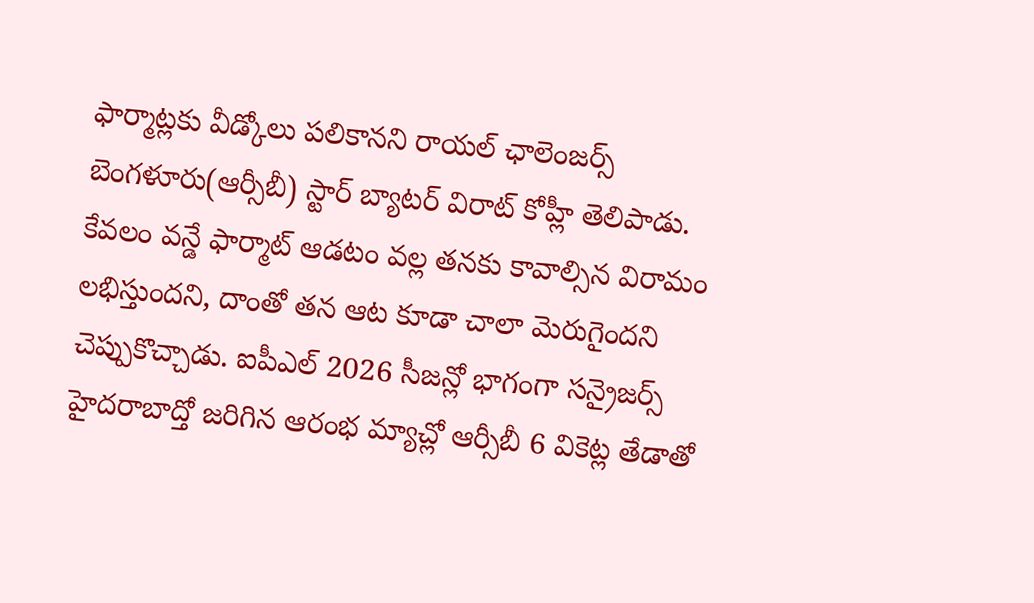ఫార్మాట్లకు వీడ్కోలు పలికానని రాయల్ ఛాలెంజర్స్ బెంగళూరు(ఆర్సీబీ) స్టార్ బ్యాటర్ విరాట్ కోహ్లీ తెలిపాడు. కేవలం వన్డే ఫార్మాట్ ఆడటం వల్ల తనకు కావాల్సిన విరామం లభిస్తుందని, దాంతో తన ఆట కూడా చాలా మెరుగైందని చెప్పుకొచ్చాడు. ఐపీఎల్ 2026 సీజన్లో భాగంగా సన్రైజర్స్ హైదరాబాద్తో జరిగిన ఆరంభ మ్యాచ్లో ఆర్సీబీ 6 వికెట్ల తేడాతో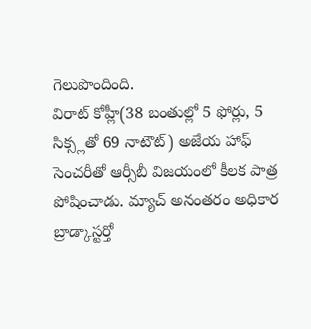గెలుపొందింది.
విరాట్ కోహ్లీ(38 బంతుల్లో 5 ఫోర్లు, 5 సిక్స్లతో 69 నాటౌట్) అజేయ హాఫ్ సెంచరీతో ఆర్సీబీ విజయంలో కీలక పాత్ర పోషించాడు. మ్యాచ్ అనంతరం అధికార బ్రాడ్కాస్టర్తో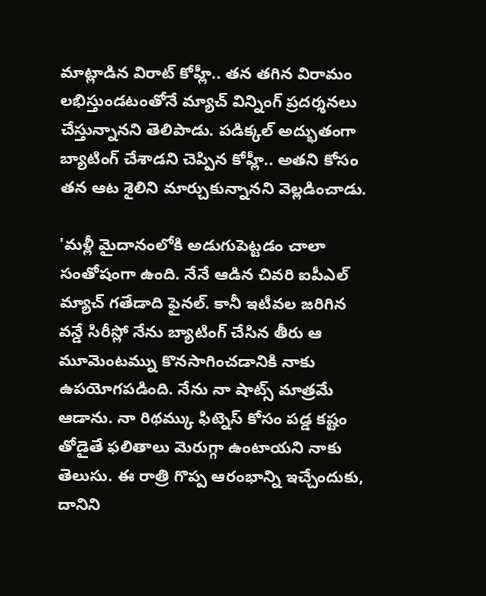మాట్లాడిన విరాట్ కోహ్లీ.. తన తగిన విరామం లభిస్తుండటంతోనే మ్యాచ్ విన్నింగ్ ప్రదర్శనలు చేస్తున్నానని తెలిపాడు. పడిక్కల్ అద్భుతంగా బ్యాటింగ్ చేశాడని చెప్పిన కోహ్లీ.. అతని కోసం తన ఆట శైలిని మార్చుకున్నానని వెల్లడించాడు.

'మళ్లీ మైదానంలోకి అడుగుపెట్టడం చాలా సంతోషంగా ఉంది. నేనే ఆడిన చివరి ఐపీఎల్ మ్యాచ్ గతేడాది ఫైనల్. కానీ ఇటీవల జరిగిన వన్డే సిరీస్లో నేను బ్యాటింగ్ చేసిన తీరు ఆ మూమెంటమ్ను కొనసాగించడానికి నాకు ఉపయోగపడింది. నేను నా షాట్స్ మాత్రమే ఆడాను. నా రిథమ్కు ఫిట్నెస్ కోసం పడ్డ కష్టం తోడైతే ఫలితాలు మెరుగ్గా ఉంటాయని నాకు తెలుసు. ఈ రాత్రి గొప్ప ఆరంభాన్ని ఇచ్చేందుకు, దానిని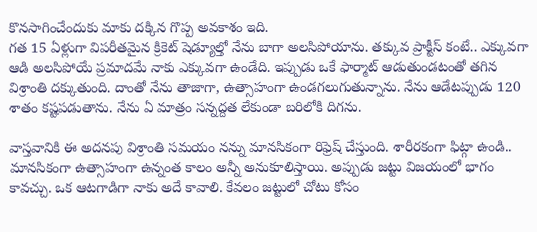కొనసాగించేందుకు మాకు దక్కిన గొప్ప అవకాశం ఇది.
గత 15 ఏళ్లుగా విపరీతమైన క్రికెట్ షెడ్యూల్తో నేను బాగా అలసిపోయాను. తక్కువ ప్రాక్టీస్ కంటే.. ఎక్కువగా ఆడి అలసిపోయే ప్రమాదమే నాకు ఎక్కువగా ఉండేది. ఇప్పుడు ఒకే ఫార్మాట్ ఆడుతుండటంతో తగిన విశ్రాంతి దక్కుతుంది. దాంతో నేను తాజాగా, ఉత్సాహంగా ఉండగలుగుతున్నాను. నేను ఆడేటప్పుడు 120 శాతం కష్టపడుతాను. నేను ఏ మాత్రం సన్నద్దత లేకుండా బరిలోకి దిగను.

వాస్తవానికి ఈ అదనపు విశ్రాంతి సమయం నన్ను మానసికంగా రిఫ్రెష్ చేస్తుంది. శారీరకంగా ఫిట్గా ఉండి.. మానసికంగా ఉత్సాహంగా ఉన్నంత కాలం అన్నీ అనుకూలిస్తాయి. అప్పుడు జట్టు విజయంలో భాగం కావచ్చు. ఒక ఆటగాడిగా నాకు అదే కావాలి. కేవలం జట్టులో చోటు కోసం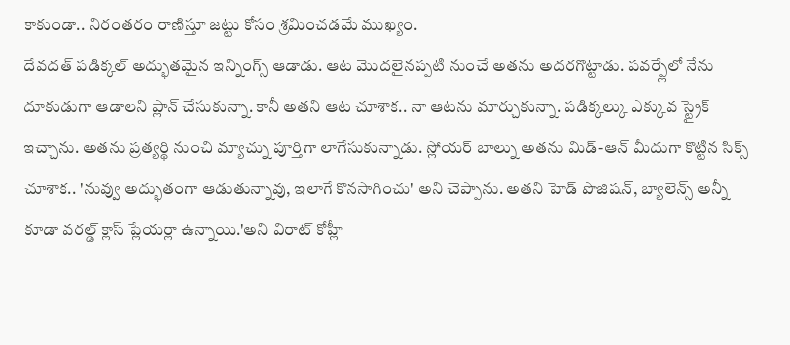కాకుండా.. నిరంతరం రాణిస్తూ జట్టు కోసం శ్రమించడమే ముఖ్యం.
దేవదత్ పడిక్కల్ అద్భుతమైన ఇన్నింగ్స్ ఆడాడు. ఆట మొదలైనప్పటి నుంచే అతను అదరగొట్టాడు. పవర్ప్లేలో నేను దూకుడుగా ఆడాలని ప్లాన్ చేసుకున్నా. కానీ అతని ఆట చూశాక.. నా ఆటను మార్చుకున్నా. పడిక్కల్కు ఎక్కువ స్ట్రైక్ ఇచ్చాను. అతను ప్రత్యర్థి నుంచి మ్యాచ్ను పూర్తిగా లాగేసుకున్నాడు. స్లోయర్ బాల్ను అతను మిడ్-ఆన్ మీదుగా కొట్టిన సిక్స్ చూశాక.. 'నువ్వు అద్భుతంగా ఆడుతున్నావు, ఇలాగే కొనసాగించు' అని చెప్పాను. అతని హెడ్ పొజిషన్, బ్యాలెన్స్ అన్నీ కూడా వరల్డ్ క్లాస్ ప్లేయర్లా ఉన్నాయి.'అని విరాట్ కోహ్లీ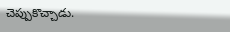చెప్పుకొచ్చాడు.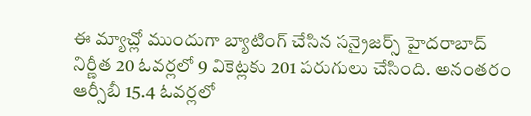ఈ మ్యాచ్లో ముందుగా బ్యాటింగ్ చేసిన సన్రైజర్స్ హైదరాబాద్ నిర్ణీత 20 ఓవర్లలో 9 వికెట్లకు 201 పరుగులు చేసింది. అనంతరం ఆర్సీబీ 15.4 ఓవర్లలో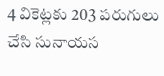4 వికెట్లకు 203 పరుగులు చేసి సునాయస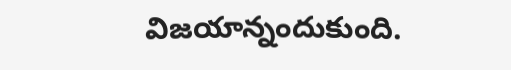విజయాన్నందుకుంది.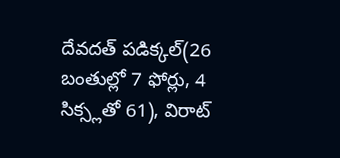దేవదత్ పడిక్కల్(26 బంతుల్లో 7 ఫోర్లు, 4 సిక్స్లతో 61), విరాట్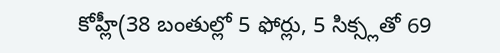కోహ్లీ(38 బంతుల్లో 5 ఫోర్లు, 5 సిక్స్లతో 69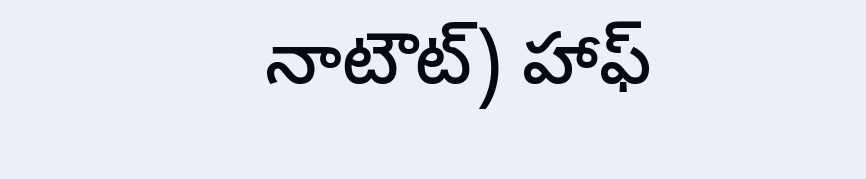నాటౌట్) హాఫ్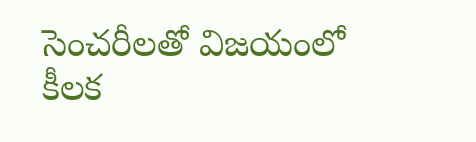సెంచరీలతో విజయంలో కీలక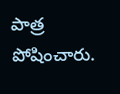పాత్ర పోషించారు.